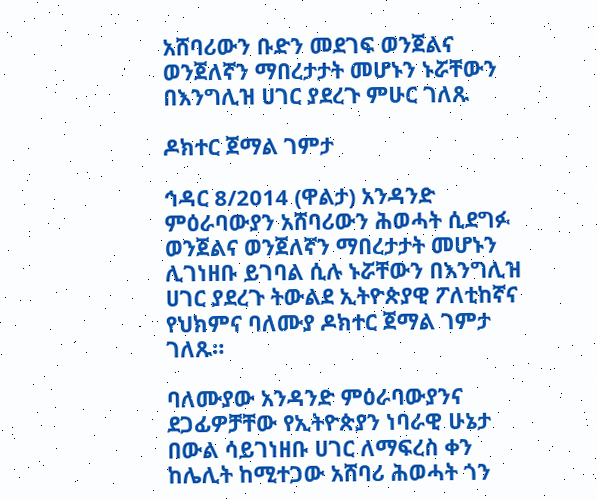አሸባሪውን ቡድን መደገፍ ወንጀልና ወንጀለኛን ማበረታታት መሆኑን ኑሯቸውን በእንግሊዝ ሀገር ያደረጉ ምሁር ገለጹ

ዶክተር ጀማል ገምታ

ኅዳር 8/2014 (ዋልታ) አንዳንድ ምዕራባውያን አሸባሪውን ሕወሓት ሲደግፉ ወንጀልና ወንጀለኛን ማበረታታት መሆኑን ሊገነዘቡ ይገባል ሲሉ ኑሯቸውን በእንግሊዝ ሀገር ያደረጉ ትውልደ ኢትዮጵያዊ ፖለቲከኛና የህክምና ባለሙያ ዶክተር ጀማል ገምታ ገለጹ።

ባለሙያው አንዳንድ ምዕራባውያንና ደጋፊዎቻቸው የኢትዮጵያን ነባራዊ ሁኔታ በውል ሳይገነዘቡ ሀገር ለማፍረስ ቀን ከሌሊት ከሚተጋው አሸባሪ ሕወሓት ጎን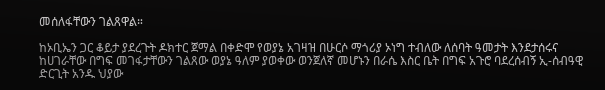መሰለፋቸውን ገልጸዋል።

ከኦቢኤን ጋር ቆይታ ያደረጉት ዶክተር ጀማል በቀድሞ የወያኔ አገዛዝ በሁርሶ ማጎሪያ ኦነግ ተብለው ለሰባት ዓመታት እንደታሰሩና ከሀገራቸው በግፍ መገፋታቸውን ገልጸው ወያኔ ዓለም ያወቀው ወንጀለኛ መሆኑን በራሴ እስር ቤት በግፍ አጉሮ ባደረሰብኝ ኢ-ሰብዓዊ ድርጊት አንዱ ህያው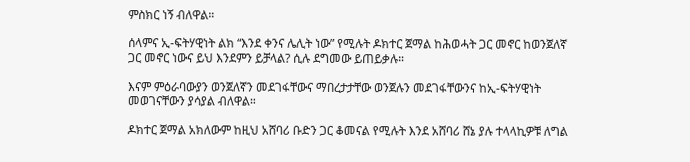ምስክር ነኝ ብለዋል።

ሰላምና ኢ-ፍትሃዊነት ልክ “እንደ ቀንና ሌሊት ነው” የሚሉት ዶክተር ጀማል ከሕወሓት ጋር መኖር ከወንጀለኛ ጋር መኖር ነውና ይህ እንደምን ይቻላል? ሲሉ ደግመው ይጠይቃሉ።

እናም ምዕራባውያን ወንጀለኛን መደገፋቸውና ማበረታታቸው ወንጀሉን መደገፋቸውንና ከኢ-ፍትሃዊነት መወገናቸውን ያሳያል ብለዋል።

ዶክተር ጀማል አክለውም ከዚህ አሸባሪ ቡድን ጋር ቆመናል የሚሉት እንደ አሸባሪ ሸኔ ያሉ ተላላኪዎቹ ለግል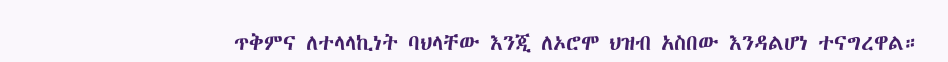ጥቅምና ለተላላኪነት ባህላቸው እንጂ ለኦሮሞ ህዝብ አስበው እንዳልሆነ ተናግረዋል።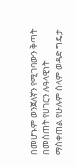በመሆኑም ወንጀለኛን የሚገባውን ቅጣት በመስጠት የሀገርን ሉዓላዊነት ማስቀጠል የሁሉም ሰላም ወዳድ ግዴታ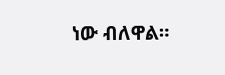ነው ብለዋል።